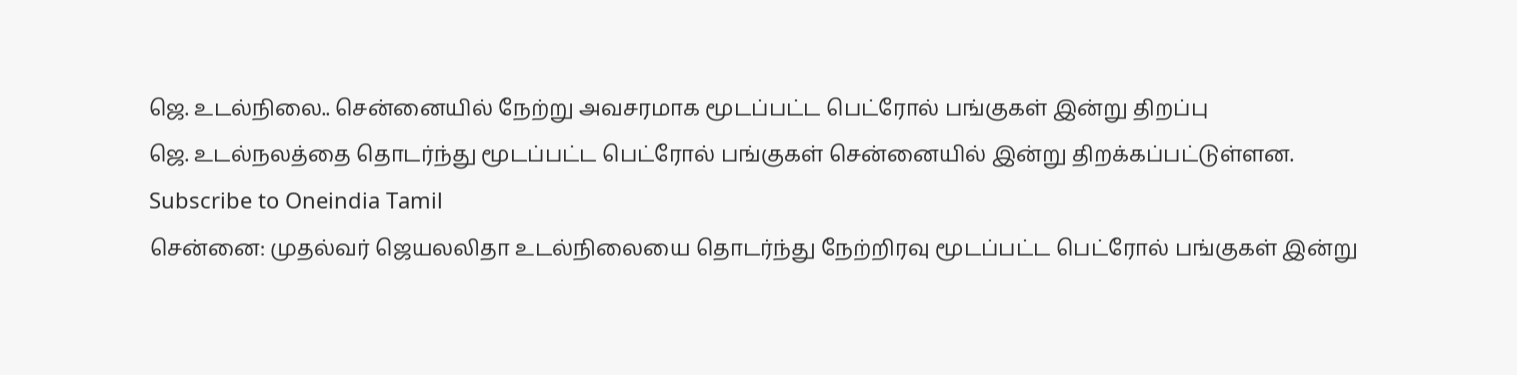ஜெ. உடல்நிலை.. சென்னையில் நேற்று அவசரமாக மூடப்பட்ட பெட்ரோல் பங்குகள் இன்று திறப்பு
ஜெ. உடல்நலத்தை தொடர்ந்து மூடப்பட்ட பெட்ரோல் பங்குகள் சென்னையில் இன்று திறக்கப்பட்டுள்ளன.
Subscribe to Oneindia Tamil
சென்னை: முதல்வர் ஜெயலலிதா உடல்நிலையை தொடர்ந்து நேற்றிரவு மூடப்பட்ட பெட்ரோல் பங்குகள் இன்று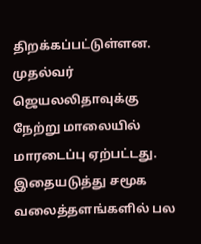திறக்கப்பட்டுள்ளன.
முதல்வர் ஜெயலலிதாவுக்கு நேற்று மாலையில் மாரடைப்பு ஏற்பட்டது. இதையடுத்து சமூக வலைத்தளங்களில் பல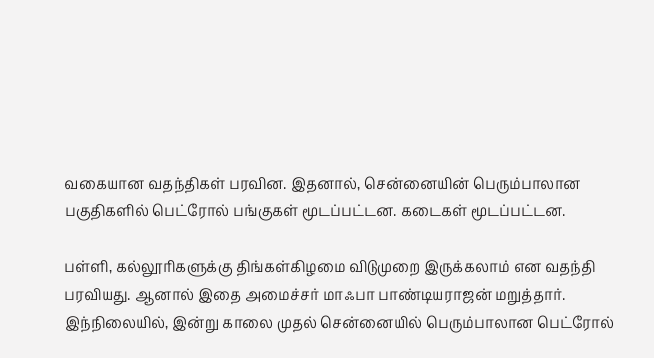வகையான வதந்திகள் பரவின. இதனால், சென்னையின் பெரும்பாலான பகுதிகளில் பெட்ரோல் பங்குகள் மூடப்பட்டன. கடைகள் மூடப்பட்டன.

பள்ளி, கல்லூரிகளுக்கு திங்கள்கிழமை விடுமுறை இருக்கலாம் என வதந்தி பரவியது. ஆனால் இதை அமைச்சர் மாஃபா பாண்டியராஜன் மறுத்தார்.
இந்நிலையில், இன்று காலை முதல் சென்னையில் பெரும்பாலான பெட்ரோல்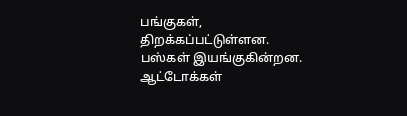பங்குகள், திறக்கப்பட்டுள்ளன. பஸ்கள் இயங்குகின்றன. ஆட்டோக்கள்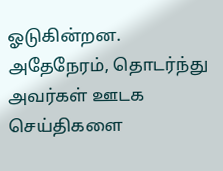ஓடுகின்றன. அதேநேரம், தொடர்ந்து அவர்கள் ஊடக செய்திகளை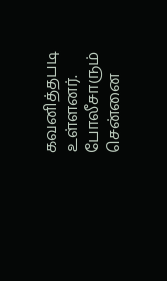கவனித்தபடி உள்ளனர். போலீசாரும் சென்னை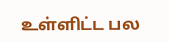உள்ளிட்ட பல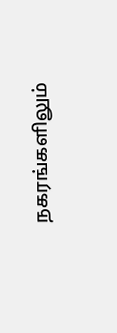நகரங்களிலும்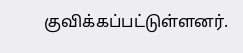குவிக்கப்பட்டுள்ளனர்.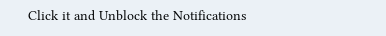Click it and Unblock the Notifications